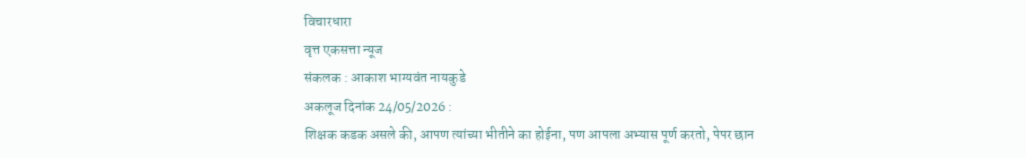विचारधारा
वृत्त एकसत्ता न्यूज
संकलक : आकाश भाग्यवंत नायकुडे
अकलूज दिनांक 24/05/2026 :
शिक्षक कडक असले की, आपण त्यांच्या भीतीने का होईना, पण आपला अभ्यास पूर्ण करतो, पेपर छान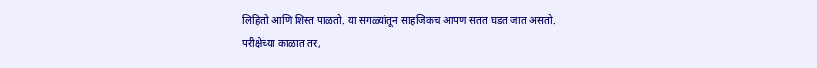लिहितो आणि शिस्त पाळतो. या सगळ्यांतून साहजिकच आपण सतत घडत जात असतो.
परीक्षेच्या काळात तर,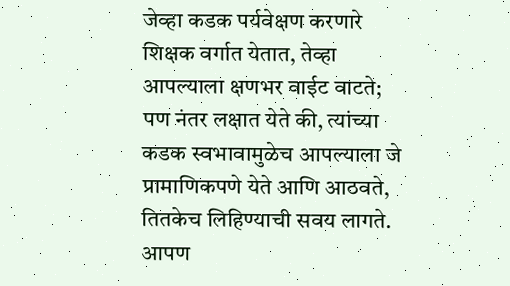जेव्हा कडक पर्यवेक्षण करणारे शिक्षक वर्गात येतात, तेव्हा आपल्याला क्षणभर वाईट वाटते; पण नंतर लक्षात येते की, त्यांच्या कडक स्वभावामुळेच आपल्याला जे प्रामाणिकपणे येते आणि आठवते, तितकेच लिहिण्याची सवय लागते. आपण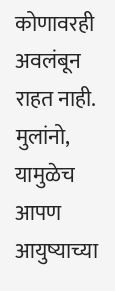कोणावरही अवलंबून राहत नाही.
मुलांनो, यामुळेच आपण आयुष्याच्या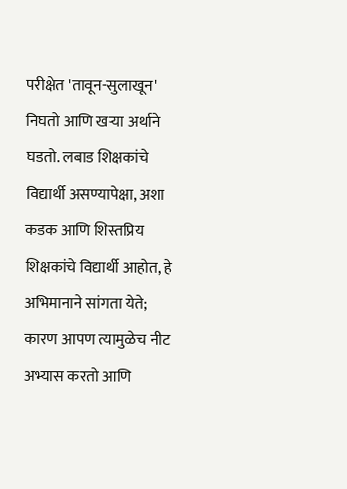परीक्षेत 'तावून-सुलाखून' निघतो आणि खऱ्या अर्थाने घडतो. लबाड शिक्षकांचे विद्यार्थी असण्यापेक्षा, अशा कडक आणि शिस्तप्रिय शिक्षकांचे विद्यार्थी आहोत, हे अभिमानाने सांगता येते; कारण आपण त्यामुळेच नीट अभ्यास करतो आणि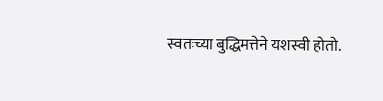स्वतःच्या बुद्धिमत्तेने यशस्वी होतो.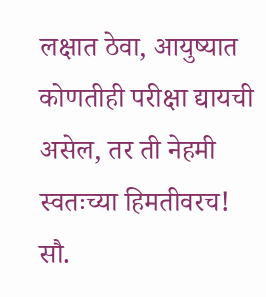लक्षात ठेवा, आयुष्यात कोणतीही परीक्षा द्यायची असेल, तर ती नेहमी स्वतःच्या हिमतीवरच!
सौ.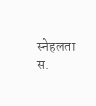स्नेहलता स.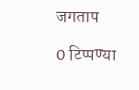जगताप

0 टिप्पण्या